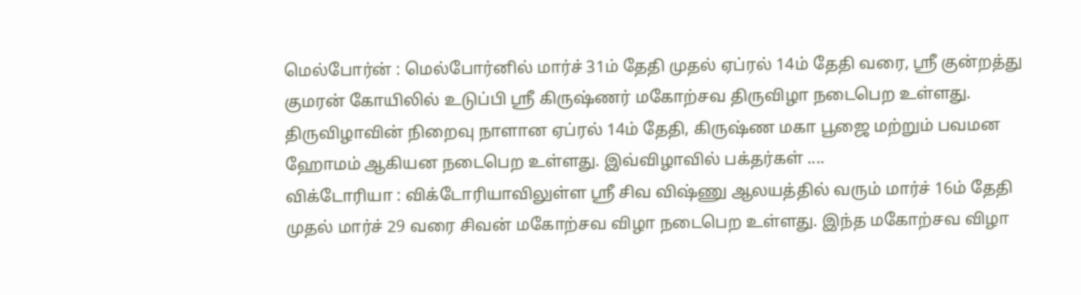மெல்போர்ன் : மெல்போர்னில் மார்ச் 31ம் தேதி முதல் ஏப்ரல் 14ம் தேதி வரை, ஸ்ரீ குன்றத்து குமரன் கோயிலில் உடுப்பி ஸ்ரீ கிருஷ்ணர் மகோற்சவ திருவிழா நடைபெற உள்ளது. திருவிழாவின் நிறைவு நாளான ஏப்ரல் 14ம் தேதி, கிருஷ்ண மகா பூஜை மற்றும் பவமன ஹோமம் ஆகியன நடைபெற உள்ளது. இவ்விழாவில் பக்தர்கள் ....
விக்டோரியா : விக்டோரியாவிலுள்ள ஸ்ரீ சிவ விஷ்ணு ஆலயத்தில் வரும் மார்ச் 16ம் தேதி முதல் மார்ச் 29 வரை சிவன் மகோற்சவ விழா நடைபெற உள்ளது. இந்த மகோற்சவ விழா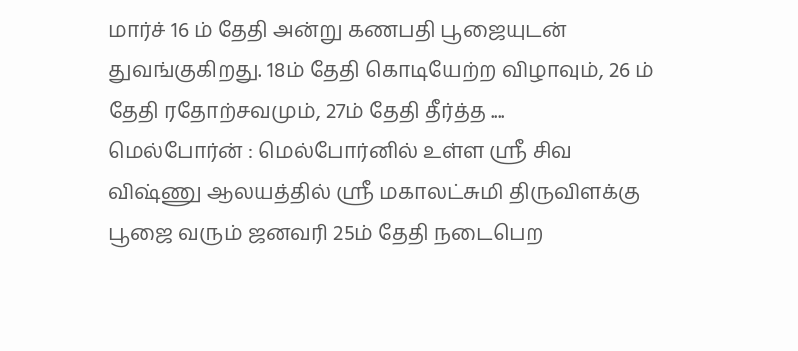மார்ச் 16 ம் தேதி அன்று கணபதி பூஜையுடன் துவங்குகிறது. 18ம் தேதி கொடியேற்ற விழாவும், 26 ம் தேதி ரதோற்சவமும், 27ம் தேதி தீர்த்த ....
மெல்போர்ன் : மெல்போர்னில் உள்ள ஸ்ரீ சிவ விஷ்ணு ஆலயத்தில் ஸ்ரீ மகாலட்சுமி திருவிளக்கு பூஜை வரும் ஜனவரி 25ம் தேதி நடைபெற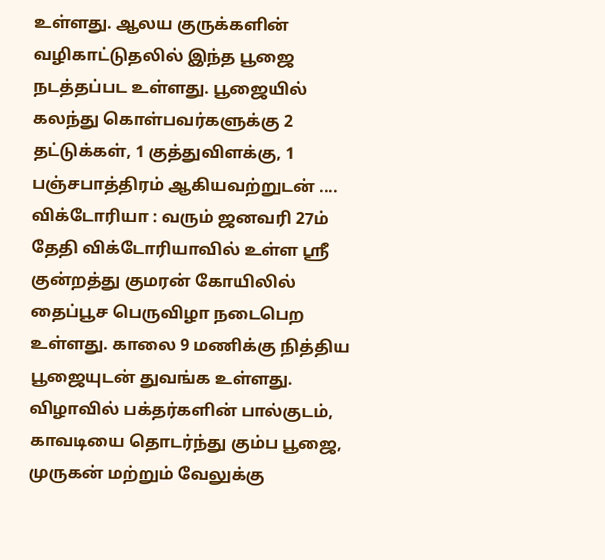உள்ளது. ஆலய குருக்களின் வழிகாட்டுதலில் இந்த பூஜை நடத்தப்பட உள்ளது. பூஜையில் கலந்து கொள்பவர்களுக்கு 2 தட்டுக்கள், 1 குத்துவிளக்கு, 1 பஞ்சபாத்திரம் ஆகியவற்றுடன் ....
விக்டோரியா : வரும் ஜனவரி 27ம் தேதி விக்டோரியாவில் உள்ள ஸ்ரீ குன்றத்து குமரன் கோயிலில் தைப்பூச பெருவிழா நடைபெற உள்ளது. காலை 9 மணிக்கு நித்திய பூஜையுடன் துவங்க உள்ளது. விழாவில் பக்தர்களின் பால்குடம், காவடியை தொடர்ந்து கும்ப பூஜை, முருகன் மற்றும் வேலுக்கு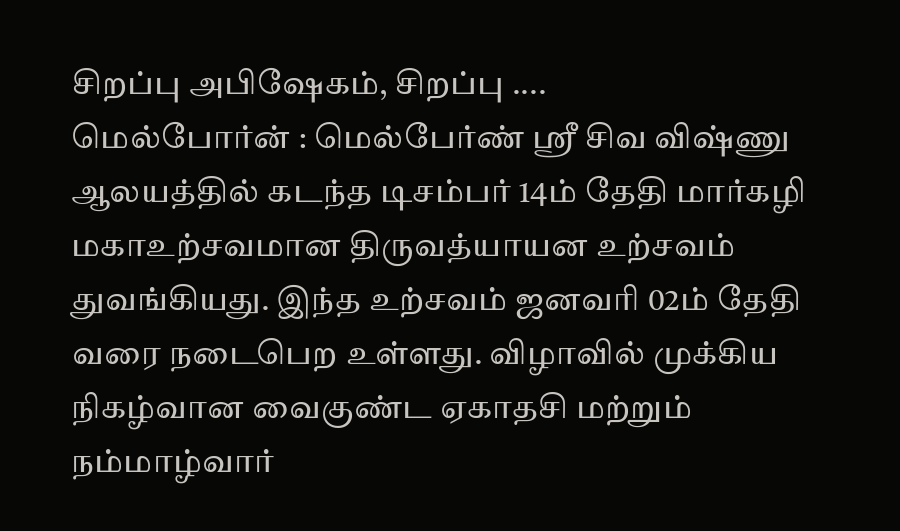சிறப்பு அபிஷேகம், சிறப்பு ....
மெல்போர்ன் : மெல்பேர்ண் ஸ்ரீ சிவ விஷ்ணு ஆலயத்தில் கடந்த டிசம்பர் 14ம் தேதி மார்கழி மகாஉற்சவமான திருவத்யாயன உற்சவம் துவங்கியது. இந்த உற்சவம் ஜனவரி 02ம் தேதி வரை நடைபெற உள்ளது. விழாவில் முக்கிய நிகழ்வான வைகுண்ட ஏகாதசி மற்றும் நம்மாழ்வார்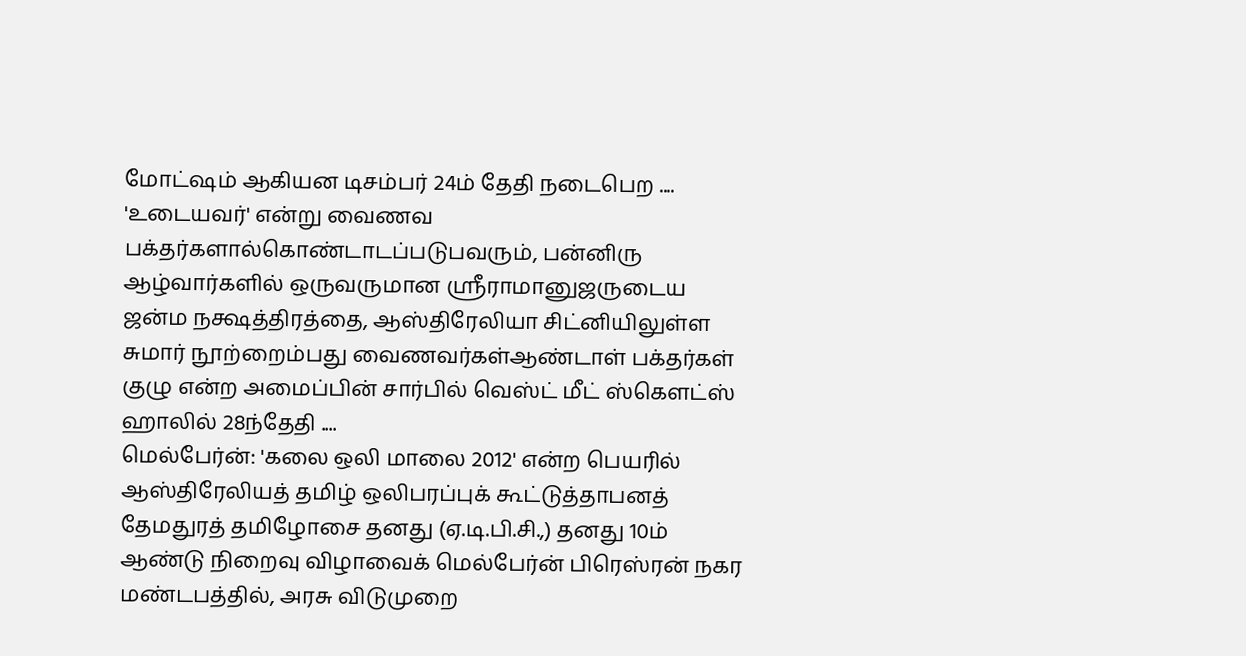மோட்ஷம் ஆகியன டிசம்பர் 24ம் தேதி நடைபெற ....
'உடையவர்' என்று வைணவ பக்தர்களால்கொண்டாடப்படுபவரும், பன்னிரு ஆழ்வார்களில் ஒருவருமான ஸ்ரீராமானுஜருடைய ஜன்ம நக்ஷத்திரத்தை, ஆஸ்திரேலியா சிட்னியிலுள்ள சுமார் நூற்றைம்பது வைணவர்கள்ஆண்டாள் பக்தர்கள் குழு என்ற அமைப்பின் சார்பில் வெஸ்ட் மீட் ஸ்கௌட்ஸ் ஹாலில் 28ந்தேதி ....
மெல்பேர்ன்: 'கலை ஒலி மாலை 2012' என்ற பெயரில் ஆஸ்திரேலியத் தமிழ் ஒலிபரப்புக் கூட்டுத்தாபனத் தேமதுரத் தமிழோசை தனது (ஏ.டி.பி.சி.,) தனது 10ம் ஆண்டு நிறைவு விழாவைக் மெல்பேர்ன் பிரெஸ்ரன் நகர மண்டபத்தில், அரசு விடுமுறை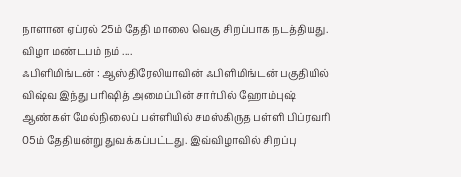நாளான ஏப்ரல் 25ம் தேதி மாலை வெகு சிறப்பாக நடத்தியது. விழா மண்டபம் நம் ....
ஃபிளிமிங்டன் : ஆஸ்திரேலியாவின் ஃபிளிமிங்டன் பகுதியில் விஷ்வ இந்து பரிஷித் அமைப்பின் சார்பில் ஹோம்புஷ் ஆண்கள் மேல்நிலைப் பள்ளியில் சமஸ்கிருத பள்ளி பிப்ரவரி 05ம் தேதியன்று துவக்கப்பட்டது. இவ்விழாவில் சிறப்பு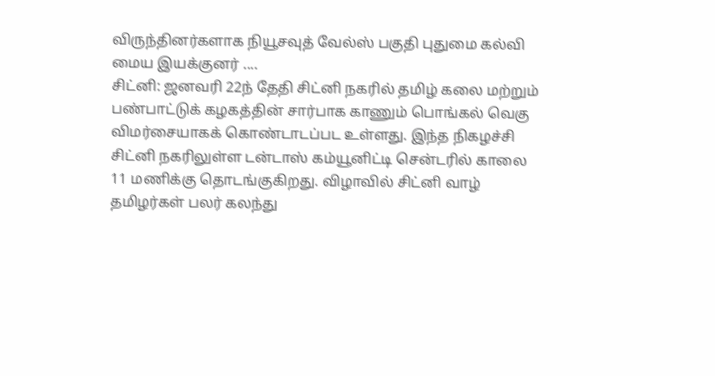விருந்தினர்களாக நியூசவுத் வேல்ஸ் பகுதி புதுமை கல்வி மைய இயக்குனர் ....
சிட்னி: ஜனவரி 22ந் தேதி சிட்னி நகரில் தமிழ் கலை மற்றும் பண்பாட்டுக் கழகத்தின் சார்பாக காணும் பொங்கல் வெகு விமர்சையாகக் கொண்டாடப்பட உள்ளது. இந்த நிகழச்சி சிட்னி நகரிலுள்ள டன்டாஸ் கம்யூனிட்டி சென்டரில் காலை 11 மணிக்கு தொடங்குகிறது. விழாவில் சிட்னி வாழ் தமிழர்கள் பலர் கலந்து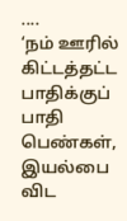....
‘நம் ஊரில் கிட்டத்தட்ட பாதிக்குப் பாதி பெண்கள், இயல்பை விட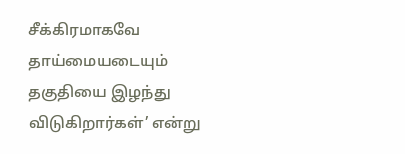சீக்கிரமாகவே தாய்மையடையும் தகுதியை இழந்து விடுகிறார்கள்’ என்று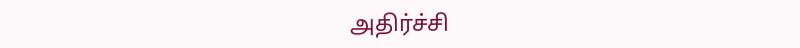அதிர்ச்சி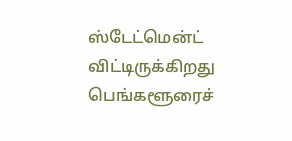ஸ்டேட்மென்ட் விட்டிருக்கிறது பெங்களூரைச்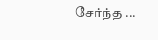சேர்ந்த ...